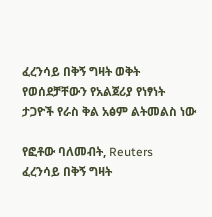ፈረንሳይ በቅኝ ግዛት ወቅት የወሰደቻቸውን የአልጀሪያ የነፃነት ታጋዮች የራስ ቅል አፅም ልትመልስ ነው

የፎቶው ባለመብት, Reuters
ፈረንሳይ በቅኝ ግዛት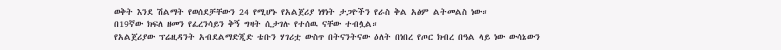ወቅት እንደ ሽልማት የወሰደቻቸውን 24 የሚሆኑ የአልጀሪያ ነፃነት ታጋዮችን የራስ ቅል አፅም ልትመልስ ነው።
በ19ኛው ክፍለ ዘመን የፈረንሳይን ቅኝ ግዛት ሲታገሉ የተሰዉ ናቸው ተብሏል።
የአልጀሪያው ፕሬዚዳንት አብደልማድጂድ ቴቡን ሃገሪቷ ውስጥ በትናንትናው ዕለት በነበረ የጦር ክብረ በዓል ላይ ነው ውሳኔውን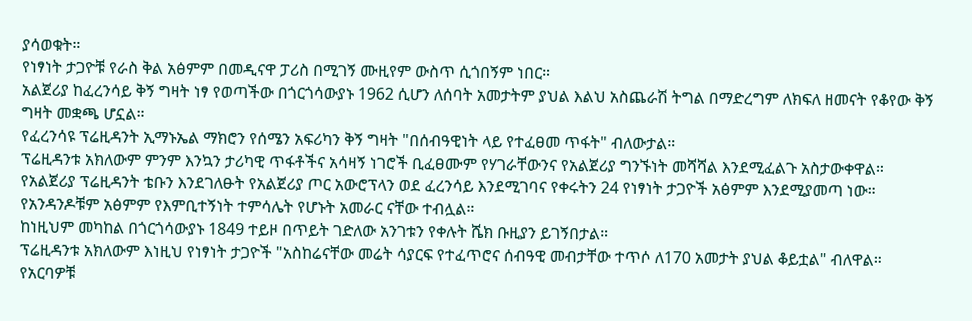ያሳወቁት።
የነፃነት ታጋዮቹ የራስ ቅል አፅምም በመዲናዋ ፓሪስ በሚገኝ ሙዚየም ውስጥ ሲጎበኝም ነበር።
አልጀሪያ ከፈረንሳይ ቅኝ ግዛት ነፃ የወጣችው በጎርጎሳውያኑ 1962 ሲሆን ለሰባት አመታትም ያህል እልህ አስጨራሽ ትግል በማድረግም ለክፍለ ዘመናት የቆየው ቅኝ ግዛት መቋጫ ሆኗል።
የፈረንሳዩ ፕሬዚዳንት ኢማኑኤል ማክሮን የሰሜን አፍሪካን ቅኝ ግዛት "በሰብዓዊነት ላይ የተፈፀመ ጥፋት" ብለውታል።
ፕሬዚዳንቱ አክለውም ምንም እንኳን ታሪካዊ ጥፋቶችና አሳዛኝ ነገሮች ቢፈፀሙም የሃገራቸውንና የአልጀሪያ ግንኙነት መሻሻል እንደሚፈልጉ አስታውቀዋል።
የአልጀሪያ ፕሬዚዳንት ቴቡን እንደገለፁት የአልጀሪያ ጦር አውሮፕላን ወደ ፈረንሳይ እንደሚገባና የቀሩትን 24 የነፃነት ታጋዮች አፅምም እንደሚያመጣ ነው።
የአንዳንዶቹም አፅምም የእምቢተኝነት ተምሳሌት የሆኑት አመራር ናቸው ተብሏል።
ከነዚህም መካከል በጎርጎሳውያኑ 1849 ተይዞ በጥይት ገድለው አንገቱን የቀሉት ሼክ ቡዚያን ይገኝበታል።
ፕሬዚዳንቱ አክለውም እነዚህ የነፃነት ታጋዮች "አስከሬናቸው መሬት ሳያርፍ የተፈጥሮና ሰብዓዊ መብታቸው ተጥሶ ለ170 አመታት ያህል ቆይቷል" ብለዋል።
የአርባዎቹ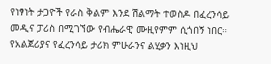የነፃነት ታጋዮች የራስ ቅልም እንደ ሽልማት ተወስዶ በፈረንሳይ መዲና ፓሪስ በሚገኘው የብሔራዊ ሙዚየምም ሲጎበኝ ነበር።
የአልጀሪያና የፈረንሳይ ታሪክ ምሁራንና ልሂቃን እነዚህ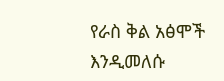የራስ ቅል አፅሞች እንዲመለሱ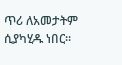ጥሪ ለአመታትም ሲያካሂዱ ነበር።